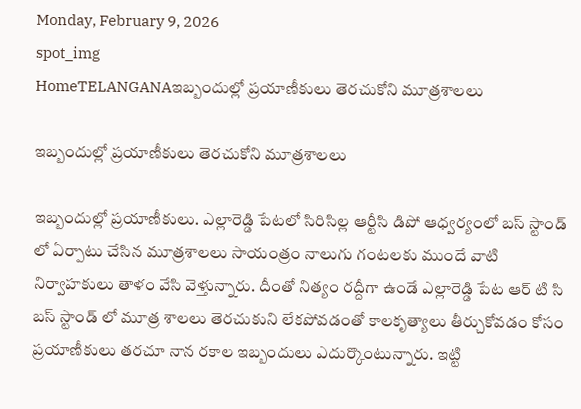Monday, February 9, 2026
spot_img
HomeTELANGANAఇబ్బందుల్లో ప్రయాణీకులు తెరచుకోని మూత్రశాలలు

ఇబ్బందుల్లో ప్రయాణీకులు తెరచుకోని మూత్రశాలలు

ఇబ్బందుల్లో ప్రయాణీకులు. ఎల్లారెడ్డి పేటలో సిరిసిల్ల ఆర్టీసి డిపో ఆధ్వర్యంలో బస్ స్టాండ్ లో ఏర్పాటు చేసిన మూత్రశాలలు సాయంత్రం నాలుగు గంటలకు ముందే వాటి నిర్వాహకులు తాళం వేసి వెళ్తున్నారు. దీంతో నిత్యం రద్దీగా ఉండే ఎల్లారెడ్డి పేట ఆర్ టి సి బస్ స్టాండ్ లో మూత్ర శాలలు తెరచుకుని లేకపోవడంతో కాలకృత్యాలు తీర్చుకోవడం కోసం ప్రయాణీకులు తరచూ నాన రకాల ఇబ్బందులు ఎదుర్కొంటున్నారు. ఇట్టి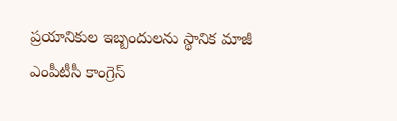ప్రయానికుల ఇబ్బందులను స్థానిక మాజీ ఎంపీటీసీ కాంగ్రెస్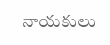నాయకులు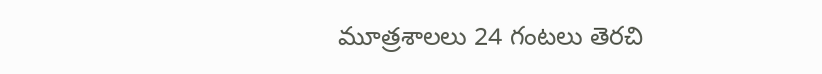మూత్రశాలలు 24 గంటలు తెరచి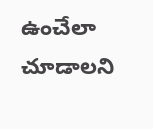ఉంచేలా చూడాలని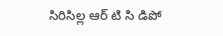సిరిసిల్ల ఆర్ టి సి డిపో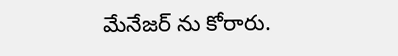మేనేజర్ ను కోరారు.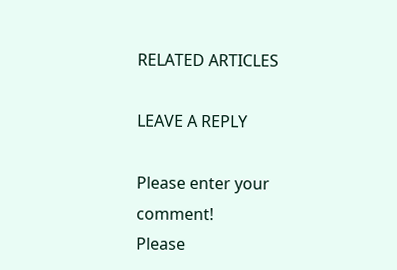RELATED ARTICLES

LEAVE A REPLY

Please enter your comment!
Please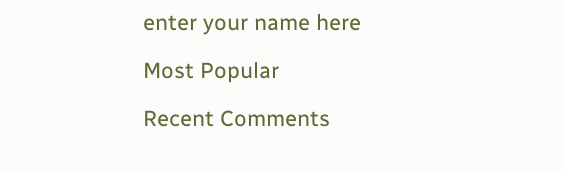enter your name here

Most Popular

Recent Comments